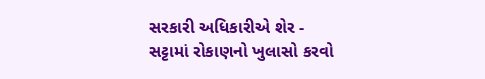સરકારી અધિકારીએ શેર - સટ્ટામાં રોકાણનો ખુલાસો કરવો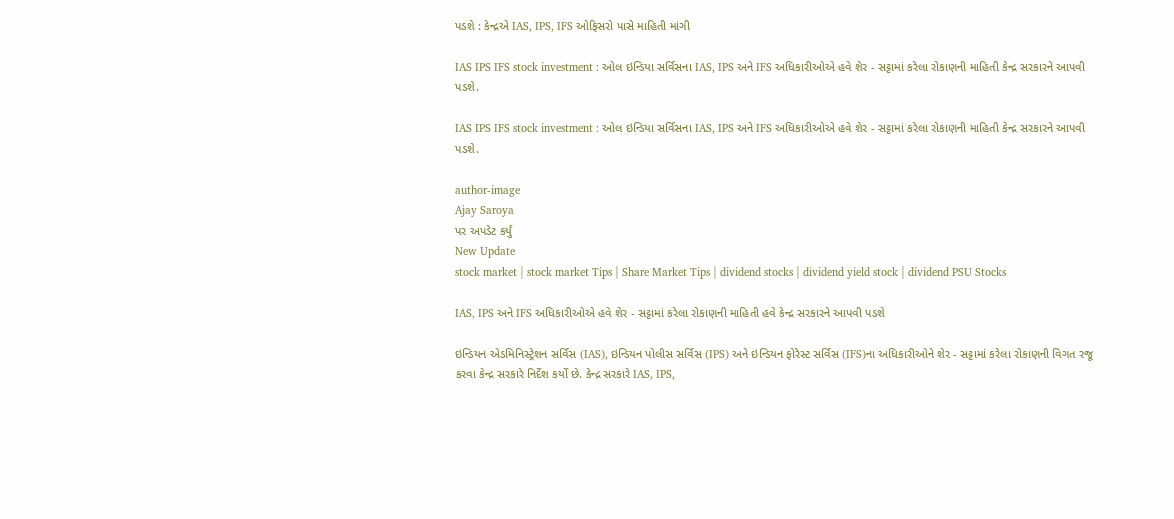પડશે : કેન્દ્રએ IAS, IPS, IFS ઓફિસરો પાસે માહિતી માંગી

IAS IPS IFS stock investment : ઓલ ઇન્ડિયા સર્વિસના IAS, IPS અને IFS અધિકારીઓએ હવે શેર - સટ્ટામાં કરેલા રોકાણની માહિતી કેન્દ્ર સરકારને આપવી પડશે.

IAS IPS IFS stock investment : ઓલ ઇન્ડિયા સર્વિસના IAS, IPS અને IFS અધિકારીઓએ હવે શેર - સટ્ટામાં કરેલા રોકાણની માહિતી કેન્દ્ર સરકારને આપવી પડશે.

author-image
Ajay Saroya
પર અપડેટ કર્યું
New Update
stock market | stock market Tips | Share Market Tips | dividend stocks | dividend yield stock | dividend PSU Stocks

IAS, IPS અને IFS અધિકારીઓએ હવે શેર - સટ્ટામાં કરેલા રોકાણની માહિતી હવે કેન્દ્ર સરકારને આપવી પડશે

ઇન્ડિયન એડમિનિસ્ટ્રેશન સર્વિસ (IAS), ઇન્ડિયન પોલીસ સર્વિસ (IPS) અને ઇન્ડિયન ફોરેસ્ટ સર્વિસ (IFS)ના અધિકારીઓને શેર - સટ્ટામાં કરેલા રોકાણની વિગત રજૂ કરવા કેન્દ્ર સરકારે નિર્દેશ કર્યો છે. કેન્દ્ર સરકારે IAS, IPS,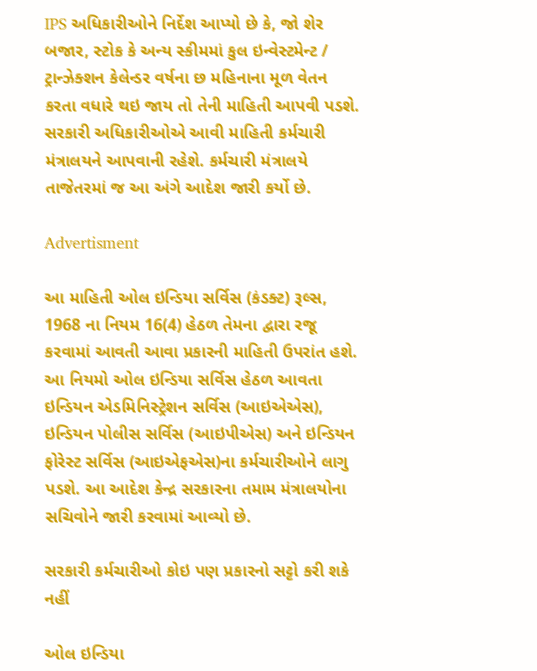IPS અધિકારીઓને નિર્દેશ આપ્યો છે કે, જો શેર બજાર, સ્ટોક કે અન્ય સ્કીમમાં કુલ ઇન્વેસ્ટમેન્ટ / ટ્રાન્ઝેક્શન કેલેન્ડર વર્ષના છ મહિનાના મૂળ વેતન કરતા વધારે થઇ જાય તો તેની માહિતી આપવી પડશે. સરકારી અધિકારીઓએ આવી માહિતી કર્મચારી મંત્રાલયને આપવાની રહેશે. કર્મચારી મંત્રાલયે તાજેતરમાં જ આ અંગે આદેશ જારી કર્યો છે.

Advertisment

આ માહિતી ઓલ ઇન્ડિયા સર્વિસ (કંડક્ટ) રૂલ્સ, 1968 ના નિયમ 16(4) હેઠળ તેમના દ્વારા રજૂ કરવામાં આવતી આવા પ્રકારની માહિતી ઉપરાંત હશે. આ નિયમો ઓલ ઇન્ડિયા સર્વિસ હેઠળ આવતા ઇન્ડિયન એડમિનિસ્ટ્રેશન સર્વિસ (આઇએએસ), ઇન્ડિયન પોલીસ સર્વિસ (આઇપીએસ) અને ઇન્ડિયન ફોરેસ્ટ સર્વિસ (આઇએફએસ)ના કર્મચારીઓને લાગુ પડશે. આ આદેશ કેન્દ્ર સરકારના તમામ મંત્રાલયોના સચિવોને જારી કરવામાં આવ્યો છે.

સરકારી કર્મચારીઓ કોઇ પણ પ્રકારનો સટ્ટો કરી શકે નહીં

ઓલ ઇન્ડિયા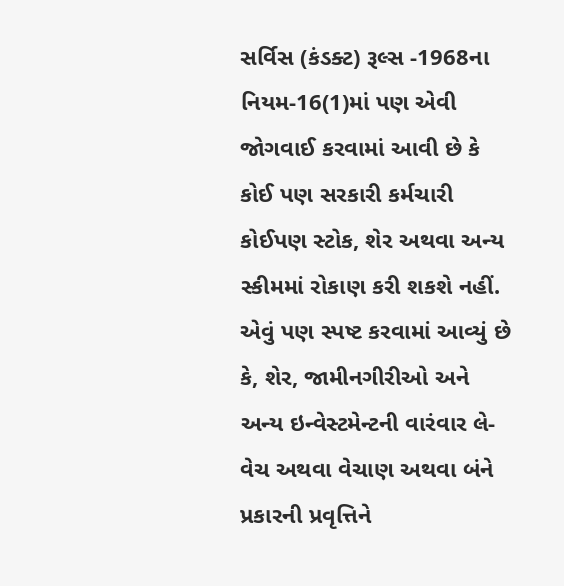સર્વિસ (કંડક્ટ) રૂલ્સ -1968ના નિયમ-16(1)માં પણ એવી જોગવાઈ કરવામાં આવી છે કે કોઈ પણ સરકારી કર્મચારી કોઈપણ સ્ટોક, શેર અથવા અન્ય સ્કીમમાં રોકાણ કરી શકશે નહીં. એવું પણ સ્પષ્ટ કરવામાં આવ્યું છે કે, શેર, જામીનગીરીઓ અને અન્ય ઇન્વેસ્ટમેન્ટની વારંવાર લે-વેચ અથવા વેચાણ અથવા બંને પ્રકારની પ્રવૃત્તિને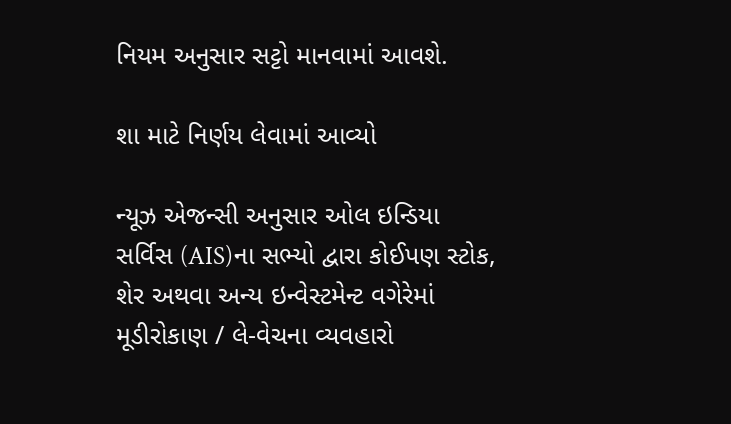નિયમ અનુસાર સટ્ટો માનવામાં આવશે.

શા માટે નિર્ણય લેવામાં આવ્યો

ન્યૂઝ એજન્સી અનુસાર ઓલ ઇન્ડિયા સર્વિસ (AIS)ના સભ્યો દ્વારા કોઈપણ સ્ટોક, શેર અથવા અન્ય ઇન્વેસ્ટમેન્ટ વગેરેમાં મૂડીરોકાણ / લે-વેચના વ્યવહારો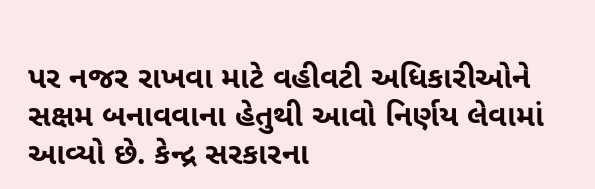પર નજર રાખવા માટે વહીવટી અધિકારીઓને સક્ષમ બનાવવાના હેતુથી આવો નિર્ણય લેવામાં આવ્યો છે. કેન્દ્ર સરકારના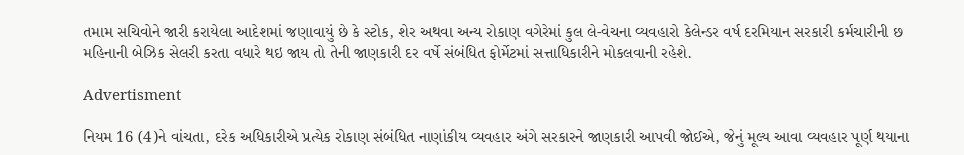તમામ સચિવોને જારી કરાયેલા આદેશમાં જણાવાયું છે કે સ્ટોક, શેર અથવા અન્ય રોકાણ વગેરેમાં કુલ લે-વેચના વ્યવહારો કેલેન્ડર વર્ષ દરમિયાન સરકારી કર્મચારીની છ મહિનાની બેઝિક સેલરી કરતા વધારે થઇ જાય તો તેની જાણકારી દર વર્ષે સંબંધિત ફોર્મેટમાં સત્તાધિકારીને મોકલવાની રહેશે.

Advertisment

નિયમ 16 (4)ને વાંચતા, દરેક અધિકારીએ પ્રત્યેક રોકાણ સંબંધિત નાણાંકીય વ્યવહાર અંગે સરકારને જાણકારી આપવી જોઈએ, જેનું મૂલ્ય આવા વ્યવહાર પૂર્ણ થયાના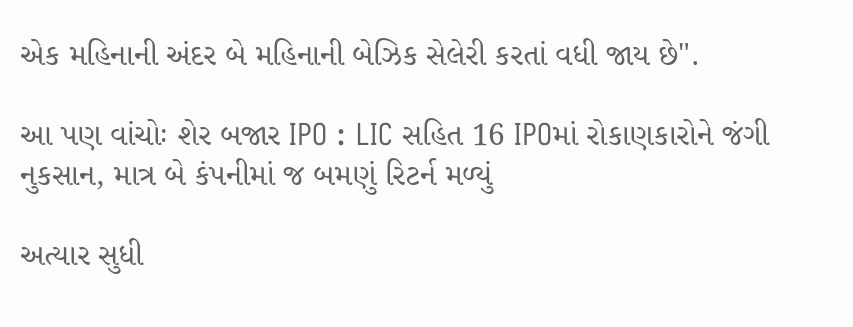એક મહિનાની અંદર બે મહિનાની બેઝિક સેલેરી કરતાં વધી જાય છે".

આ પણ વાંચોઃ શેર બજાર IPO : LIC સહિત 16 IPOમાં રોકાણકારોને જંગી નુકસાન, માત્ર બે કંપનીમાં જ બમણું રિટર્ન મળ્યું

અત્યાર સુધી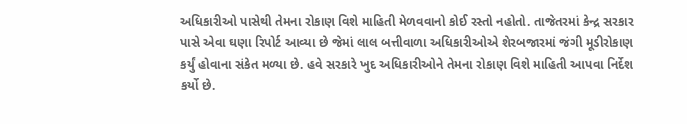અધિકારીઓ પાસેથી તેમના રોકાણ વિશે માહિતી મેળવવાનો કોઈ રસ્તો નહોતો. તાજેતરમાં કેન્દ્ર સરકાર પાસે એવા ઘણા રિપોર્ટ આવ્યા છે જેમાં લાલ બત્તીવાળા અધિકારીઓએ શેરબજારમાં જંગી મૂડીરોકાણ કર્યું હોવાના સંકેત મળ્યા છે. હવે સરકારે ખુદ અધિકારીઓને તેમના રોકાણ વિશે માહિતી આપવા નિર્દેશ કર્યો છે.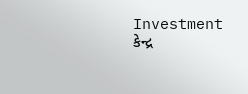Investment કેન્દ્ર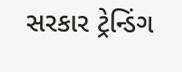સરકાર ટ્રેન્ડિંગ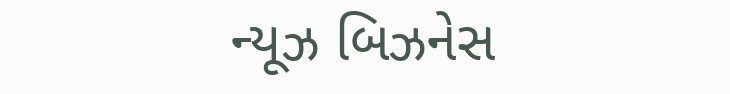ન્યૂઝ બિઝનેસ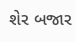શેર બજાર